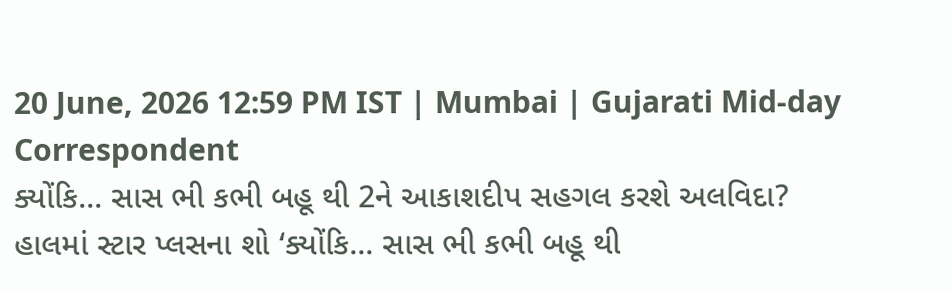20 June, 2026 12:59 PM IST | Mumbai | Gujarati Mid-day Correspondent
ક્યોંકિ... સાસ ભી કભી બહૂ થી 2ને આકાશદીપ સહગલ કરશે અલવિદા?
હાલમાં સ્ટાર પ્લસના શો ‘ક્યોંકિ... સાસ ભી કભી બહૂ થી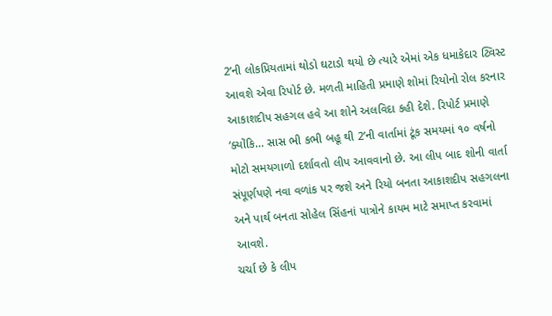2’ની લોકપ્રિયતામાં થોડો ઘટાડો થયો છે ત્યારે એમાં એક ધમાકેદાર ટ્વિસ્ટ આવશે એવા રિપોર્ટ છે. મળતી માહિતી પ્રમાણે શોમાં રિયોનો રોલ કરનાર આકાશદીપ સહગલ હવે આ શોને અલવિદા કહી દેશે. રિપોર્ટ પ્રમાણે ‘ક્યોંકિ... સાસ ભી કભી બહૂ થી 2’ની વાર્તામાં ટૂંક સમયમાં ૧૦ વર્ષનો મોટો સમયગાળો દર્શાવતો લીપ આવવાનો છે. આ લીપ બાદ શોની વાર્તા સંપૂર્ણપણે નવા વળાંક પર જશે અને રિયો બનતા આકાશદીપ સહગલના અને પાર્થ બનતા સોહેલ સિંહનાં પાત્રોને કાયમ માટે સમાપ્ત કરવામાં આવશે.
ચર્ચા છે કે લીપ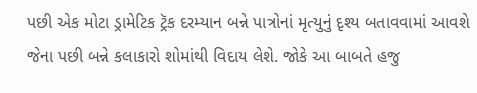પછી એક મોટા ડ્રામેટિક ટ્રૅક દરમ્યાન બન્ને પાત્રોનાં મૃત્યુનું દૃશ્ય બતાવવામાં આવશે જેના પછી બન્ને કલાકારો શોમાંથી વિદાય લેશે. જોકે આ બાબતે હજુ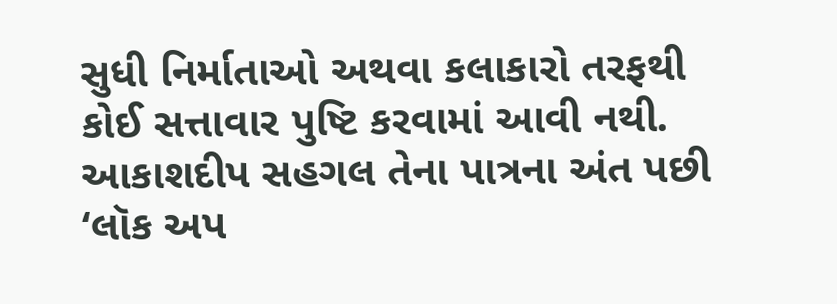સુધી નિર્માતાઓ અથવા કલાકારો તરફથી કોઈ સત્તાવાર પુષ્ટિ કરવામાં આવી નથી. આકાશદીપ સહગલ તેના પાત્રના અંત પછી ‘લૉક અપ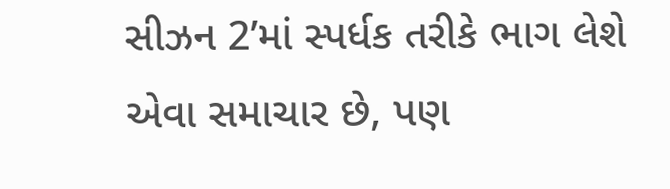સીઝન 2’માં સ્પર્ધક તરીકે ભાગ લેશે એવા સમાચાર છે, પણ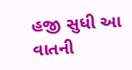હજી સુધી આ વાતની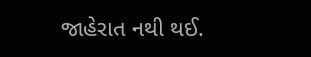જાહેરાત નથી થઈ.